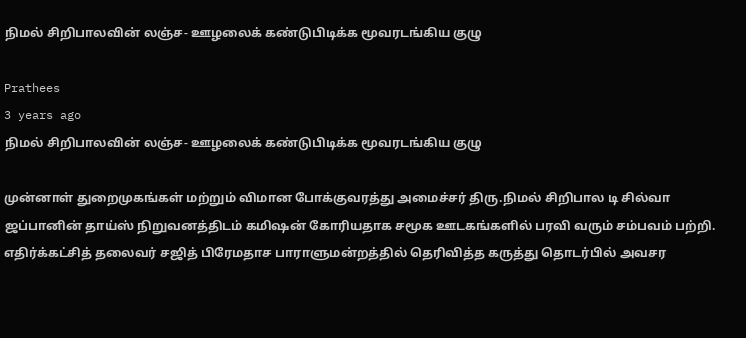நிமல் சிறிபாலவின் லஞ்ச- ஊழலைக் கண்டுபிடிக்க மூவரடங்கிய குழு

Prathees
3 years ago
நிமல் சிறிபாலவின் லஞ்ச- ஊழலைக் கண்டுபிடிக்க மூவரடங்கிய குழு

முன்னாள் துறைமுகங்கள் மற்றும் விமான போக்குவரத்து அமைச்சர் திரு.நிமல் சிறிபால டி சில்வா ஜப்பானின் தாய்ஸ் நிறுவனத்திடம் கமிஷன் கோரியதாக சமூக ஊடகங்களில் பரவி வரும் சம்பவம் பற்றி.
எதிர்க்கட்சித் தலைவர் சஜித் பிரேமதாச பாராளுமன்றத்தில் தெரிவித்த கருத்து தொடர்பில் அவசர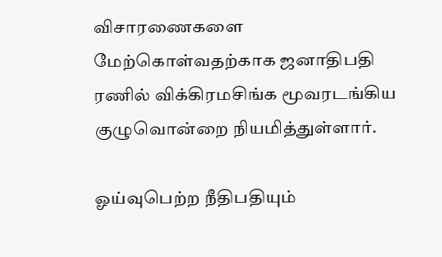விசாரணைகளை மேற்கொள்வதற்காக ஜனாதிபதி ரணில் விக்கிரமசிங்க மூவரடங்கிய குழுவொன்றை நியமித்துள்ளார்.

ஓய்வுபெற்ற நீதிபதியும்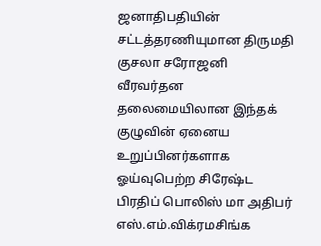ஜனாதிபதியின் சட்டத்தரணியுமான திருமதி குசலா சரோஜனி வீரவர்தன தலைமையிலான இந்தக் குழுவின் ஏனைய உறுப்பினர்களாக ஓய்வுபெற்ற சிரேஷ்ட பிரதிப் பொலிஸ் மா அதிபர் எஸ்.எம்.விக்ரமசிங்க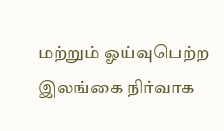மற்றும் ஓய்வுபெற்ற இலங்கை நிர்வாக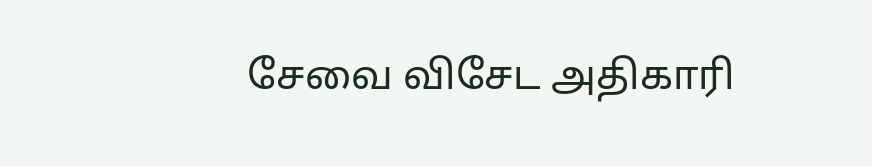சேவை விசேட அதிகாரி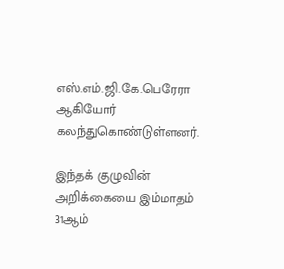எஸ்.எம்.ஜி.கே.பெரேரா ஆகியோர் கலந்துகொண்டுள்ளனர்.

இந்தக் குழுவின் அறிக்கையை இம்மாதம் 31ஆம்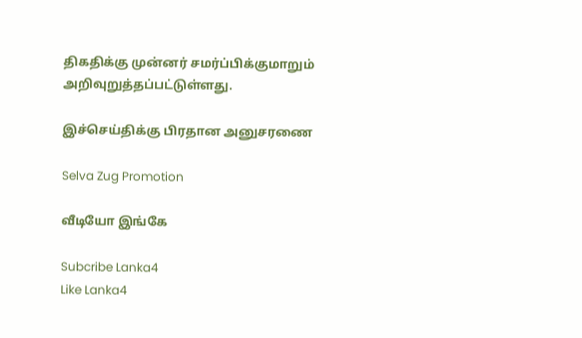திகதிக்கு முன்னர் சமர்ப்பிக்குமாறும் அறிவுறுத்தப்பட்டுள்ளது.

இச்செய்திக்கு பிரதான அனுசரணை

Selva Zug Promotion

வீடியோ இங்கே

Subcribe Lanka4
Like Lanka4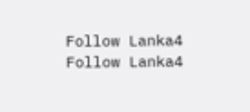Follow Lanka4
Follow Lanka4